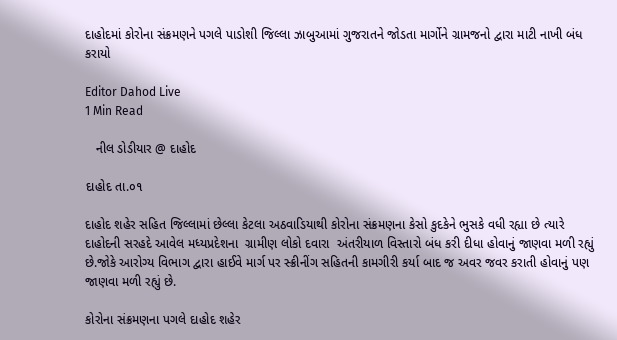દાહોદમાં કોરોના સંક્રમણને પગલે પાડોશી જિલ્લા ઝાબુઆમાં ગુજરાતને જોડતા માર્ગોને ગ્રામજનો દ્વારા માટી નાખી બંધ કરાયો

Editor Dahod Live
1 Min Read

   નીલ ડોડીયાર @ દાહોદ

દાહોદ તા.૦૧

દાહોદ શહેર સહિત જિલ્લામાં છેલ્લા કેટલા અઠવાડિયાથી કોરોના સંક્રમણના કેસો કુદકેને ભુસકે વધી રહ્યા છે ત્યારે દાહોદની સરહદે આવેલ મધ્યપ્રદેશના  ગ્રામીણ લોકો દવારા  અંતરીયાળ વિસ્તારો બંધ કરી દીધા હોવાનું જાણવા મળી રહ્યું છે.જોકે આરોગ્ય વિભાગ દ્વારા હાઈવે માર્ગ પર સ્ક્રીનીંગ સહિતની કામગીરી કર્યા બાદ જ અવર જવર કરાતી હોવાનું પણ જાણવા મળી રહ્યું છે.

કોરોના સંક્રમણના પગલે દાહોદ શહેર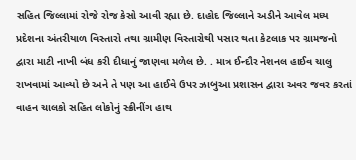સહિત જિલ્લામાં રોજે રોજ કેસો આવી રહ્યા છે. દાહોદ જિલ્લાને અડીને આવેલ મધ્ય પ્રદેશના અંતરીયાળ વિસ્તારો તથા ગ્રામીણ વિસ્તારોથી પસાર થતા કેટલાક પર ગ્રામજનો દ્વારા માટી નાખી બંધ કરી દીધાનું જાણવા મળેલ છે. . માત્ર ઈન્દૌર નેશનલ હાઈવ ચાલુ રાખવામાં આવ્યો છે અને તે પણ આ હાઈવે ઉપર ઝાબુઆ પ્રશાસન દ્વારા અવર જવર કરતાં વાહન ચાલકો સહિત લોકોનું સ્ક્રીનીંગ હાથ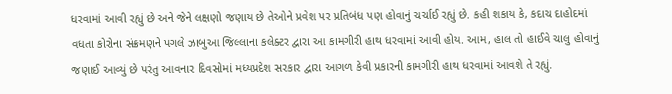ધરવામાં આવી રહ્યું છે અને જેને લક્ષણો જણાય છે તેઓને પ્રવેશ પર પ્રતિબંધ પણ હોવાનું ચર્ચાઈ રહ્યું છે. કહી શકાય કે, કદાચ દાહોદમાં વધતા કોરોના સંક્રમણને પગલે ઝાબુઆ જિલ્લાના કલેક્ટર દ્વારા આ કામગીરી હાથ ધરવામાં આવી હોય. આમ, હાલ તો હાઈવે ચાલુ હોવાનું જણાઈ આવ્યું છે પરંતુ આવનાર દિવસોમાં મધ્યપ્રદેશ સરકાર દ્વારા આગળ કેવી પ્રકારની કામગીરી હાથ ધરવામાં આવશે તે રહ્યું.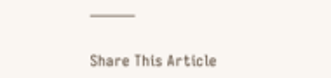———

Share This Article